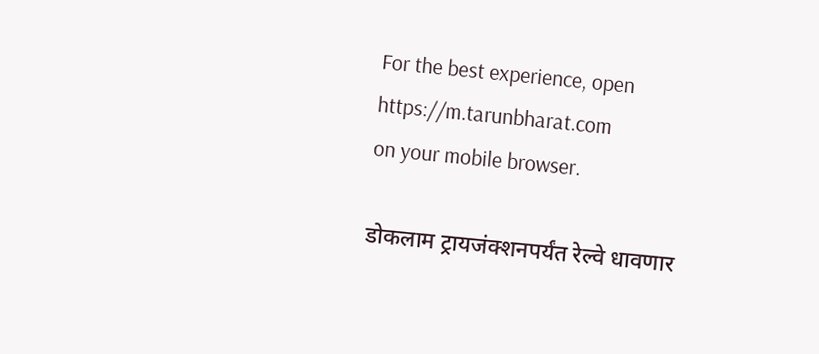For the best experience, open
https://m.tarunbharat.com
on your mobile browser.

डोकलाम ट्रायजंक्शनपर्यंत रेल्वे धावणार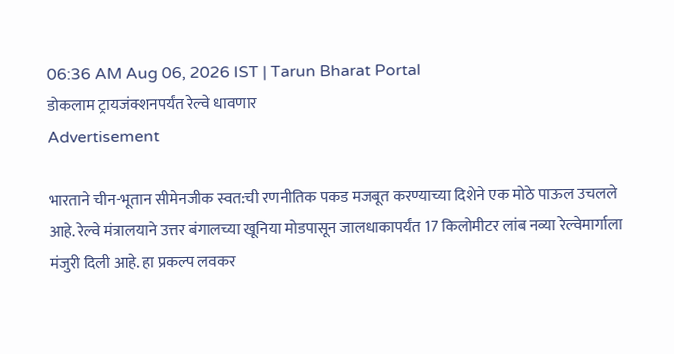06:36 AM Aug 06, 2026 IST | Tarun Bharat Portal
डोकलाम ट्रायजंक्शनपर्यंत रेल्वे धावणार
Advertisement

भारताने चीन-भूतान सीमेनजीक स्वत:ची रणनीतिक पकड मजबूत करण्याच्या दिशेने एक मोठे पाऊल उचलले आहे. रेल्वे मंत्रालयाने उत्तर बंगालच्या खूनिया मोडपासून जालधाकापर्यंत 17 किलोमीटर लांब नव्या रेल्वेमार्गाला मंजुरी दिली आहे. हा प्रकल्प लवकर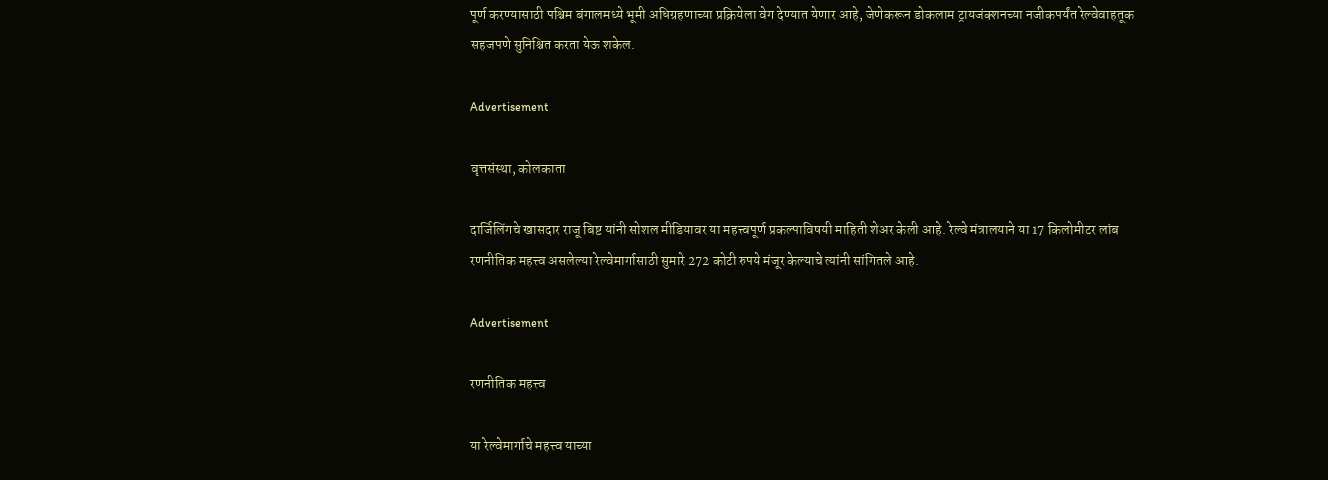पूर्ण करण्यासाठी पश्चिम बंगालमध्ये भूमी अधिग्रहणाच्या प्रक्रियेला वेग देण्यात येणार आहे, जेणेकरून डोकलाम ट्रायजंक्शनच्या नजीकपर्यंत रेल्वेवाहतूक सहजपणे सुनिश्चित करता येऊ शकेल.

Advertisement

वृत्तसंस्था, कोलकाता

दार्जिलिंगचे खासदार राजू बिष्ट यांनी सोशल मीडियावर या महत्त्वपूर्ण प्रकल्पाविषयी माहिती शेअर केली आहे. रेल्वे मंत्रालयाने या 17 किलोमीटर लांब रणनीतिक महत्त्व असलेल्या रेल्वेमार्गासाठी सुमारे 272 कोटी रुपये मंजूर केल्याचे त्यांनी सांगितले आहे.

Advertisement

रणनीतिक महत्त्व

या रेल्वेमार्गाचे महत्त्व याच्या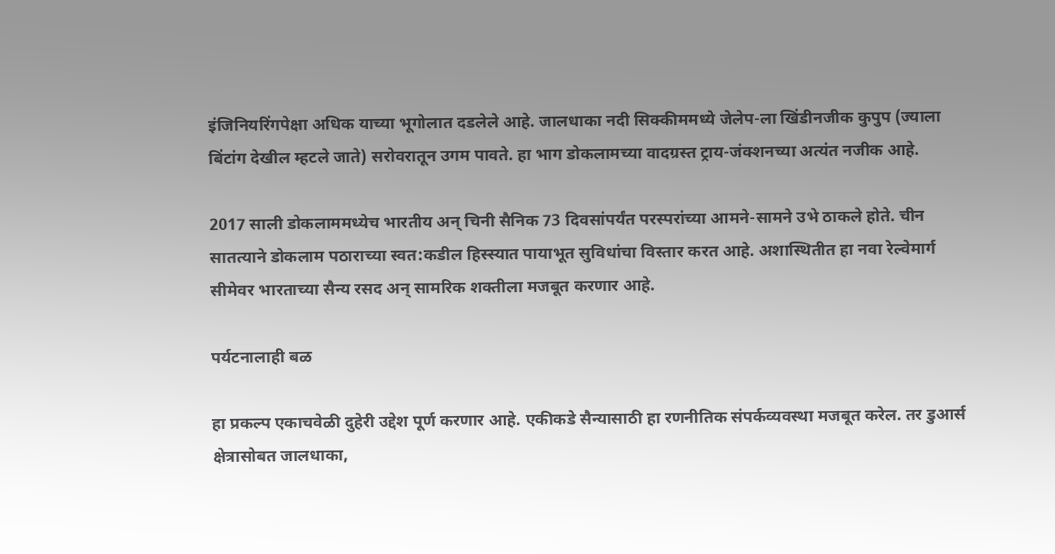इंजिनियरिंगपेक्षा अधिक याच्या भूगोलात दडलेले आहे. जालधाका नदी सिक्कीममध्ये जेलेप-ला खिंडीनजीक कुपुप (ज्याला बिंटांग देखील म्हटले जाते) सरोवरातून उगम पावते. हा भाग डोकलामच्या वादग्रस्त ट्राय-जंक्शनच्या अत्यंत नजीक आहे.

2017 साली डोकलाममध्येच भारतीय अन् चिनी सैनिक 73 दिवसांपर्यंत परस्परांच्या आमने-सामने उभे ठाकले होते. चीन सातत्याने डोकलाम पठाराच्या स्वत:कडील हिस्स्यात पायाभूत सुविधांचा विस्तार करत आहे. अशास्थितीत हा नवा रेल्वेमार्ग सीमेवर भारताच्या सैन्य रसद अन् सामरिक शक्तीला मजबूत करणार आहे.

पर्यटनालाही बळ

हा प्रकल्प एकाचवेळी दुहेरी उद्देश पूर्ण करणार आहे. एकीकडे सैन्यासाठी हा रणनीतिक संपर्कव्यवस्था मजबूत करेल. तर डुआर्स क्षेत्रासोबत जालधाका,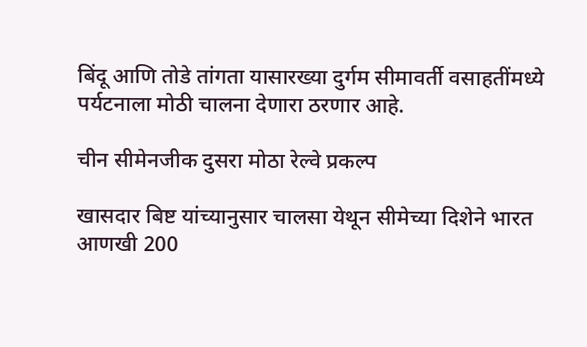बिंदू आणि तोडे तांगता यासारख्या दुर्गम सीमावर्ती वसाहतींमध्ये पर्यटनाला मोठी चालना देणारा ठरणार आहे.

चीन सीमेनजीक दुसरा मोठा रेल्वे प्रकल्प

खासदार बिष्ट यांच्यानुसार चालसा येथून सीमेच्या दिशेने भारत आणखी 200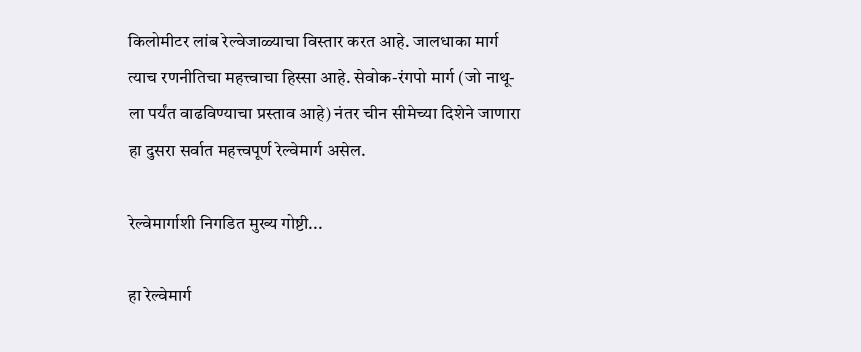किलोमीटर लांब रेल्वेजाळ्याचा विस्तार करत आहे. जालधाका मार्ग त्याच रणनीतिचा महत्त्वाचा हिस्सा आहे. सेवोक-रंगपो मार्ग (जो नाथू-ला पर्यंत वाढविण्याचा प्रस्ताव आहे) नंतर चीन सीमेच्या दिशेने जाणारा हा दुसरा सर्वात महत्त्वपूर्ण रेल्वेमार्ग असेल.

रेल्वेमार्गाशी निगडित मुख्य गोष्टी...

हा रेल्वेमार्ग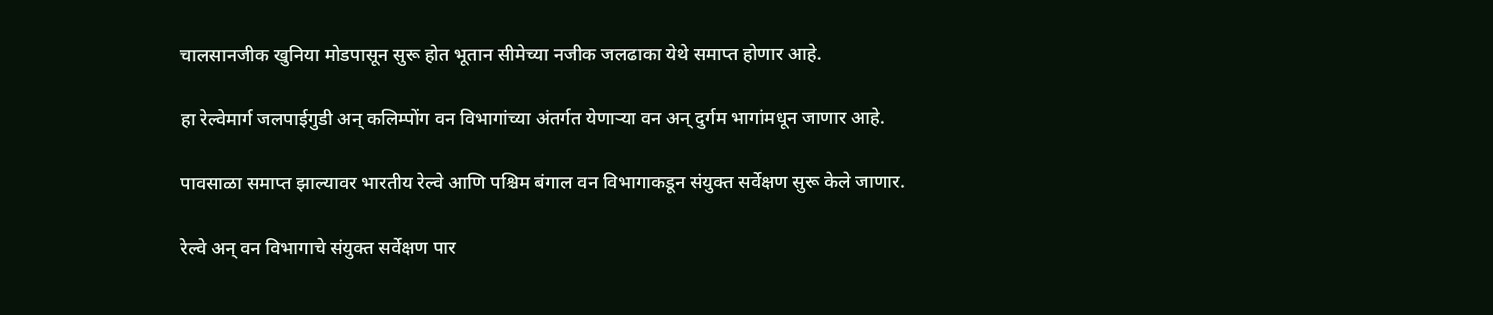चालसानजीक खुनिया मोडपासून सुरू होत भूतान सीमेच्या नजीक जलढाका येथे समाप्त होणार आहे.

हा रेल्वेमार्ग जलपाईगुडी अन् कलिम्पोंग वन विभागांच्या अंतर्गत येणाऱ्या वन अन् दुर्गम भागांमधून जाणार आहे.

पावसाळा समाप्त झाल्यावर भारतीय रेल्वे आणि पश्चिम बंगाल वन विभागाकडून संयुक्त सर्वेक्षण सुरू केले जाणार.

रेल्वे अन् वन विभागाचे संयुक्त सर्वेक्षण पार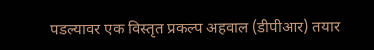पडल्यावर एक विस्तृत प्रकल्प अहवाल (डीपीआर) तयार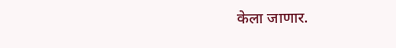केला जाणार.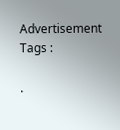Advertisement
Tags :

.